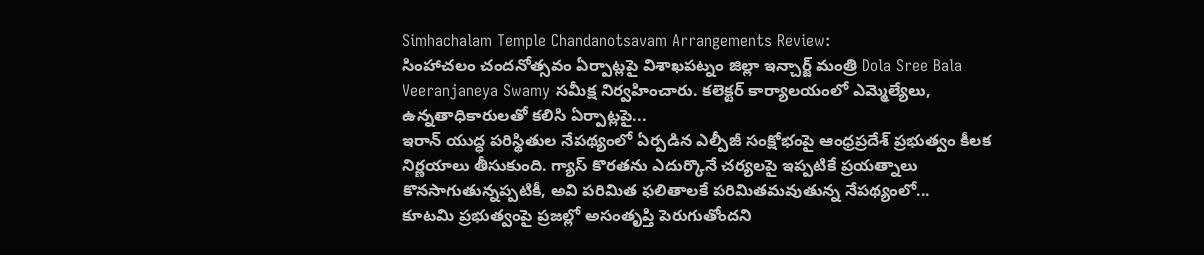Simhachalam Temple Chandanotsavam Arrangements Review:
సింహాచలం చందనోత్సవం ఏర్పాట్లపై విశాఖపట్నం జిల్లా ఇన్చార్జ్ మంత్రి Dola Sree Bala Veeranjaneya Swamy సమీక్ష నిర్వహించారు. కలెక్టర్ కార్యాలయంలో ఎమ్మెల్యేలు, ఉన్నతాధికారులతో కలిసి ఏర్పాట్లపై...
ఇరాన్ యుద్ధ పరిస్థితుల నేపథ్యంలో ఏర్పడిన ఎల్పీజీ సంక్షోభంపై ఆంధ్రప్రదేశ్ ప్రభుత్వం కీలక నిర్ణయాలు తీసుకుంది. గ్యాస్ కొరతను ఎదుర్కొనే చర్యలపై ఇప్పటికే ప్రయత్నాలు కొనసాగుతున్నప్పటికీ, అవి పరిమిత ఫలితాలకే పరిమితమవుతున్న నేపథ్యంలో...
కూటమి ప్రభుత్వంపై ప్రజల్లో అసంతృప్తి పెరుగుతోందని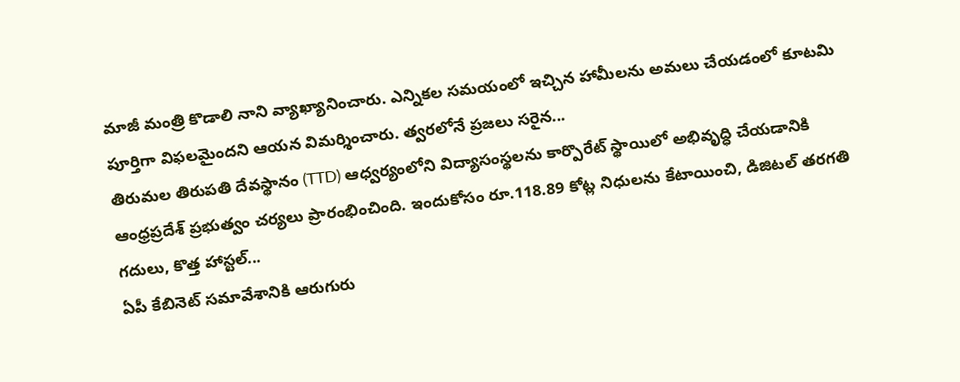మాజీ మంత్రి కొడాలి నాని వ్యాఖ్యానించారు. ఎన్నికల సమయంలో ఇచ్చిన హామీలను అమలు చేయడంలో కూటమి పూర్తిగా విఫలమైందని ఆయన విమర్శించారు. త్వరలోనే ప్రజలు సరైన...
తిరుమల తిరుపతి దేవస్థానం (TTD) ఆధ్వర్యంలోని విద్యాసంస్థలను కార్పొరేట్ స్థాయిలో అభివృద్ధి చేయడానికి ఆంధ్రప్రదేశ్ ప్రభుత్వం చర్యలు ప్రారంభించింది. ఇందుకోసం రూ.118.89 కోట్ల నిధులను కేటాయించి, డిజిటల్ తరగతి గదులు, కొత్త హాస్టల్...
ఏపీ కేబినెట్ సమావేశానికి ఆరుగురు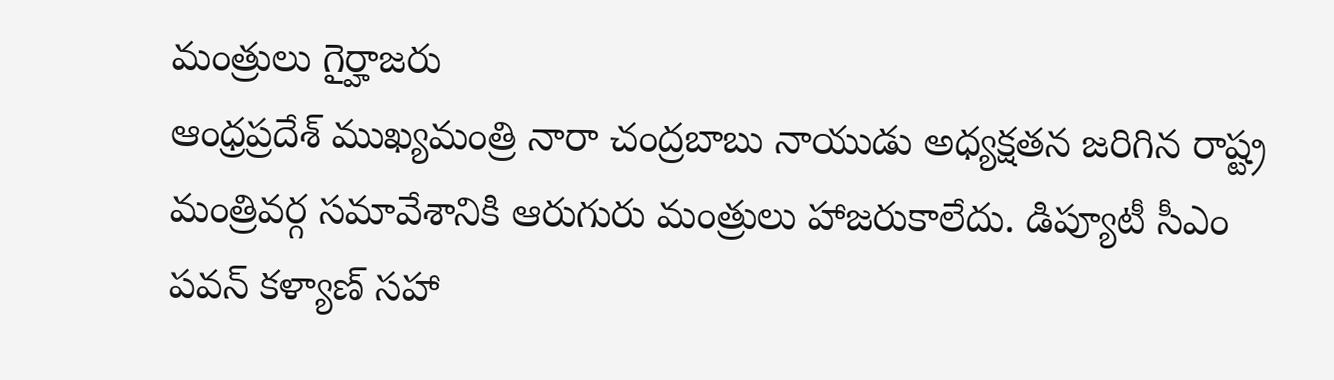మంత్రులు గైర్హాజరు
ఆంధ్రప్రదేశ్ ముఖ్యమంత్రి నారా చంద్రబాబు నాయుడు అధ్యక్షతన జరిగిన రాష్ట్ర మంత్రివర్గ సమావేశానికి ఆరుగురు మంత్రులు హాజరుకాలేదు. డిప్యూటీ సీఎం పవన్ కళ్యాణ్ సహా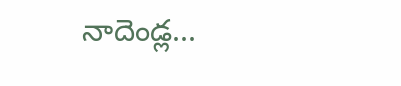నాదెండ్ల...